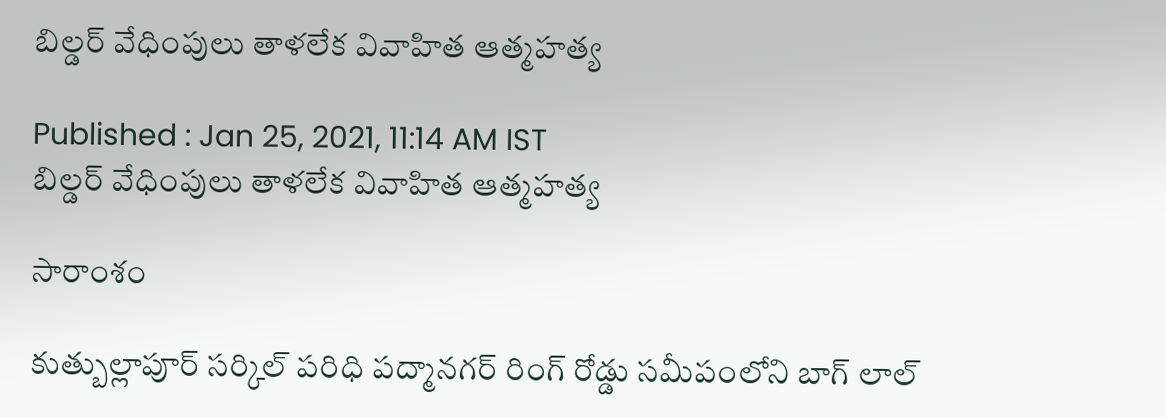బిల్డర్ వేధింపులు తాళలేక వివాహిత ఆత్మహత్య

Published : Jan 25, 2021, 11:14 AM IST
బిల్డర్ వేధింపులు తాళలేక వివాహిత ఆత్మహత్య

సారాంశం

కుత్బుల్లాపూర్ సర్కిల్ పరిధి పద్మానగర్ రింగ్ రోడ్డు సమీపంలోని బాగ్ లాల్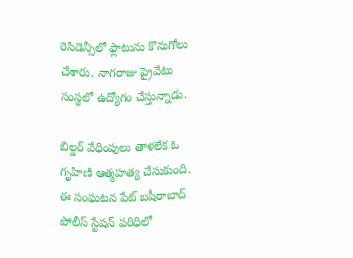రెసిడెన్సీలో ఫ్లాటును కొనుగోలు చేశారు. నాగరాజు ప్రైవేటు సంస్థలో ఉద్యోగం చేస్తున్నాడు.

బిల్డర్ వేధింపులు తాళలేక ఓ గృహిణి ఆత్మహత్య చేసుకుంది. ఈ సంఘటన పేట్ బషీరాబాద్ పోలీస్ స్టేషన్ పరిధిలో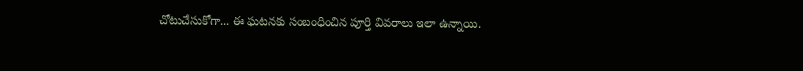చోటుచేసుకోగా... ఈ ఘటనకు సంబంధించిన పూర్తి వివరాలు ఇలా ఉన్నాయి.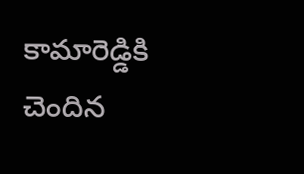కామారెడ్డికి చెందిన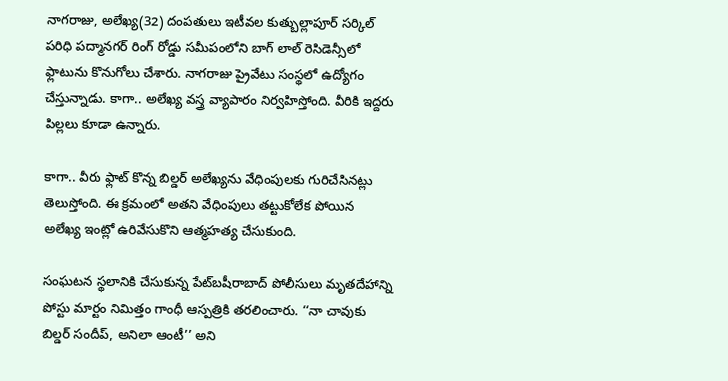నాగరాజు, అలేఖ్య(32) దంపతులు ఇటీవల కుత్బుల్లాపూర్ సర్కిల్ పరిధి పద్మానగర్ రింగ్ రోడ్డు సమీపంలోని బాగ్ లాల్ రెసిడెన్సీలో ఫ్లాటును కొనుగోలు చేశారు. నాగరాజు ప్రైవేటు సంస్థలో ఉద్యోగం చేస్తున్నాడు. కాగా.. అలేఖ్య వస్త్ర వ్యాపారం నిర్వహిస్తోంది. వీరికి ఇద్దరు పిల్లలు కూడా ఉన్నారు.

కాగా.. వీరు ఫ్లాట్ కొన్న బిల్డర్ అలేఖ్యను వేధింపులకు గురిచేసినట్లు తెలుస్తోంది. ఈ క్రమంలో అతని వేధింపులు తట్టుకోలేక పోయిన అలేఖ్య ఇంట్లో ఉరివేసుకొని ఆత్మహత్య చేసుకుంది.

సంఘటన స్థలానికి చేసుకున్న పేట్‌బషీరాబాద్‌ పోలీసులు మృతదేహాన్ని పోస్టు మార్టం నిమిత్తం గాంధీ ఆస్పత్రికి తరలించారు. ‘‘నా చావుకు బిల్డర్‌ సందీప్‌, అనిలా ఆంటీ’’ అని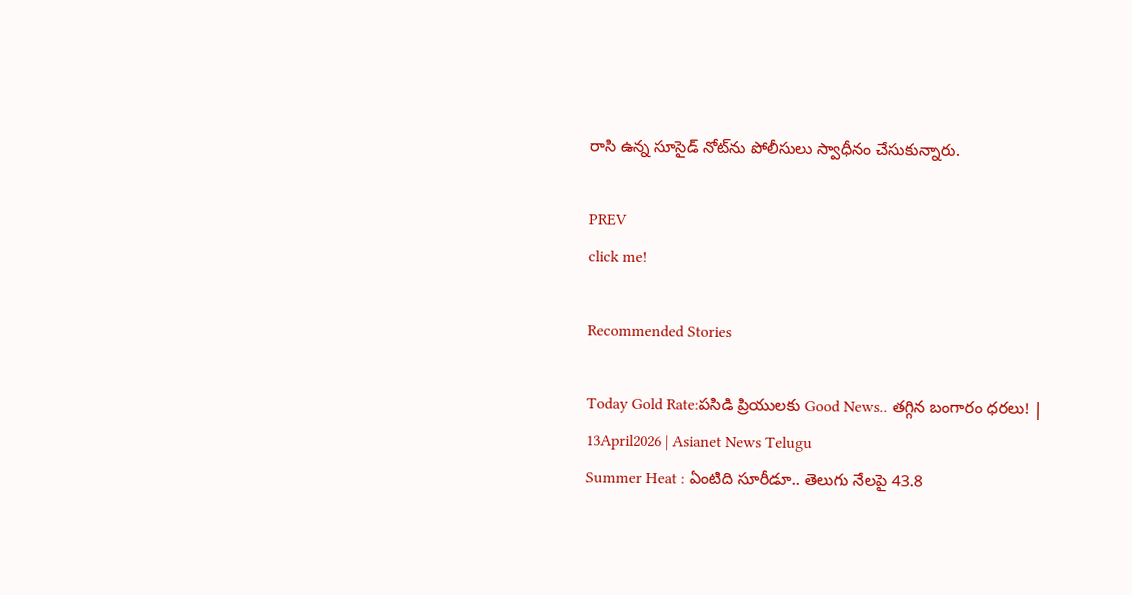రాసి ఉన్న సూసైడ్‌ నోట్‌ను పోలీసులు స్వాధీనం చేసుకున్నారు.

PREV
click me!

Recommended Stories

Today Gold Rate:పసిడి ప్రియులకు Good News.. తగ్గిన బంగారం ధరలు! | 13April2026 | Asianet News Telugu
Summer Heat : ఏంటిది సూరీడూ.. తెలుగు నేలపై 43.8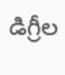డిగ్రీల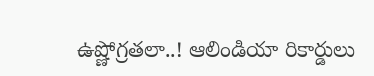ఉష్ణోగ్రతలా..! ఆలిండియా రికార్డులు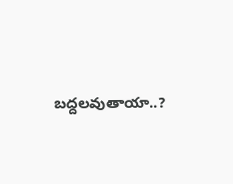బద్దలవుతాయా..?